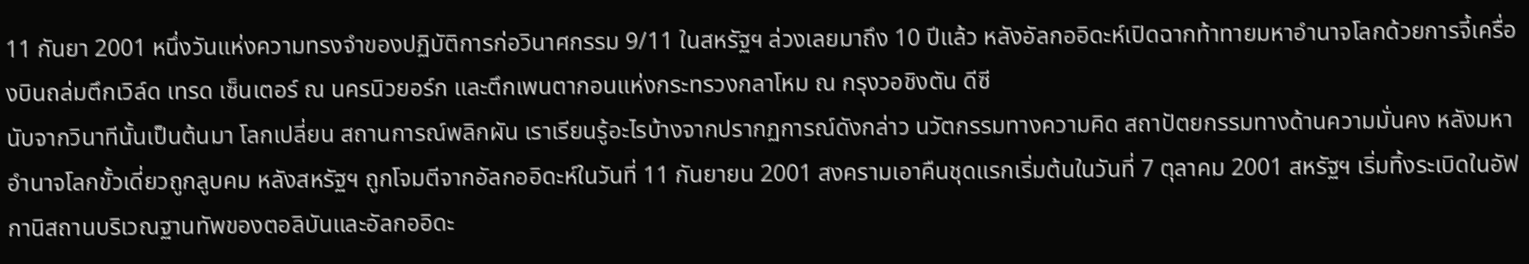11 กันยา 2001 หนึ่งวันแห่งความทรงจำของปฏิบัติการก่อวินาศกรรม 9/11 ในสหรัฐฯ ล่วงเลยมาถึง 10 ปีแล้ว หลังอัลกออิดะห์เปิดฉากท้าทายมหาอำนาจโลกด้วยการจี้เครื่องบินถล่มตึกเวิล์ด เทรด เซ็นเตอร์ ณ นครนิวยอร์ก และตึกเพนตากอนแห่งกระทรวงกลาโหม ณ กรุงวอชิงตัน ดีซี
นับจากวินาทีนั้นเป็นต้นมา โลกเปลี่ยน สถานการณ์พลิกผัน เราเรียนรู้อะไรบ้างจากปรากฏการณ์ดังกล่าว นวัตกรรมทางความคิด สถาปัตยกรรมทางด้านความมั่นคง หลังมหาอำนาจโลกขั้วเดี่ยวถูกลูบคม หลังสหรัฐฯ ถูกโจมตีจากอัลกออิดะห์ในวันที่ 11 กันยายน 2001 สงครามเอาคืนชุดแรกเริ่มต้นในวันที่ 7 ตุลาคม 2001 สหรัฐฯ เริ่มทิ้งระเบิดในอัฟกานิสถานบริเวณฐานทัพของตอลิบันและอัลกออิดะ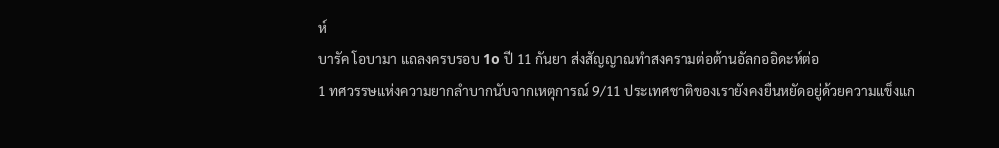ห์
บารัค โอบามา แถลงครบรอบ 1o ปี 11 กันยา ส่งสัญญาณทำสงครามต่อต้านอัลกออิดะห์ต่อ
1 ทศวรรษแห่งความยากลำบากนับจากเหตุการณ์ 9/11 ประเทศชาติของเรายังคงยืนหยัดอยู่ด้วยความแข็งแก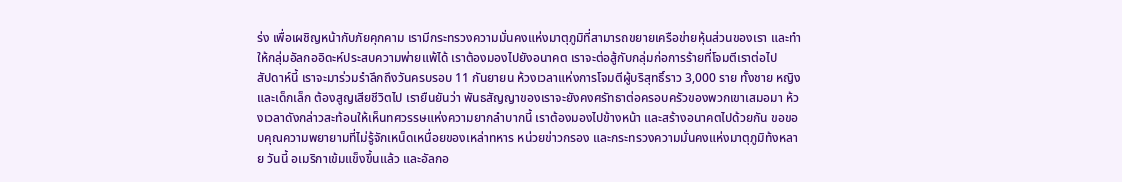ร่ง เพื่อเผชิญหน้ากับภัยคุกคาม เรามีกระทรวงความมั่นคงแห่งมาตุภูมิที่สามารถขยายเครือข่ายหุ้นส่วนของเรา และทำให้กลุ่มอัลกออิดะห์ประสบความพ่ายแพ้ได้ เราต้องมองไปยังอนาคต เราจะต่อสู้กับกลุ่มก่อการร้ายที่โจมตีเราต่อไป
สัปดาห์นี้ เราจะมาร่วมรำลึกถึงวันครบรอบ 11 กันยายน ห้วงเวลาแห่งการโจมตีผู้บริสุทธิ์ราว 3,000 ราย ทั้งชาย หญิง และเด็กเล็ก ต้องสูญเสียชีวิตไป เรายืนยันว่า พันธสัญญาของเราจะยังคงศรัทธาต่อครอบครัวของพวกเขาเสมอมา ห้วงเวลาดังกล่าวสะท้อนให้เห็นทศวรรษแห่งความยากลำบากนี้ เราต้องมองไปข้างหน้า และสร้างอนาคตไปด้วยกัน ขอขอบคุณความพยายามที่ไม่รู้จักเหน็ดเหนื่อยของเหล่าทหาร หน่วยข่าวกรอง และกระทรวงความมั่นคงแห่งมาตุภูมิท้งหลาย วันนี้ อเมริกาเข้มแข็งขึ้นแล้ว และอัลกอ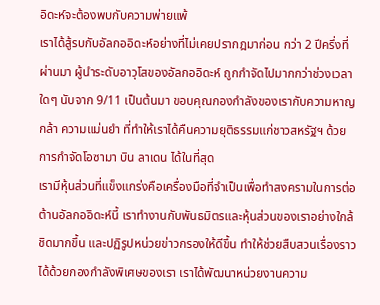อิดะห์จะต้องพบกับความพ่ายแพ้
เราได้สู้รบกับอัลกออิดะห์อย่างที่ไม่เคยปรากฎมาก่อน กว่า 2 ปีครึ่งที่ผ่านมา ผู้นำระดับอาวุโสของอัลกออิดะห์ ถูกกำจัดไปมากกว่าช่วงเวลาใดๆ นับจาก 9/11 เป็นต้นมา ขอบคุณกองกำลังของเรากับความหาญกล้า ความแม่นยำ ที่ทำให้เราได้คืนความยุติธรรมแก่ชาวสหรัฐฯ ด้วยการกำจัดโอซามา บิน ลาเดน ได้ในที่สุด
เรามีหุ้นส่วนที่แข็งแกร่งคือเครื่องมือที่จำเป็นเพื่อทำสงครามในการต่อต้านอัลกออิดะห์นี้ เราทำงานกับพันธมิตรและหุ้นส่วนของเราอย่างใกล้ชิดมากขึ้น และปฏิรูปหน่วยข่าวกรองให้ดีขึ้น ทำให้ช่วยสืบสวนเรื่องราวได้ด้วยกองกำลังพิเศษของเรา เราได้พัฒนาหน่วยงานความ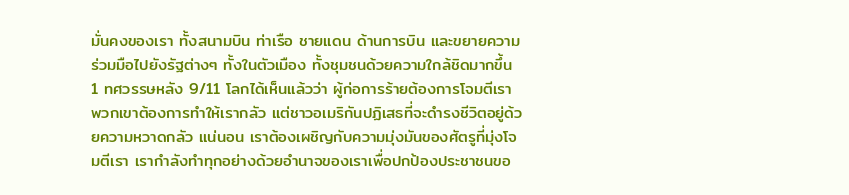มั่นคงของเรา ทั้งสนามบิน ท่าเรือ ชายแดน ด้านการบิน และขยายความร่วมมือไปยังรัฐต่างๆ ทั้งในตัวเมือง ทั้งชุมชนด้วยความใกล้ชิดมากขึ้น
1 ทศวรรษหลัง 9/11 โลกได้เห็นแล้วว่า ผู้ก่อการร้ายต้องการโจมตีเรา พวกเขาต้องการทำให้เรากลัว แต่ชาวอเมริกันปฏิเสธที่จะดำรงชีวิตอยู่ด้วยความหวาดกลัว แน่นอน เราต้องเผชิญกับความมุ่งมันของศัตรูที่มุ่งโจมตีเรา เรากำลังทำทุกอย่างด้วยอำนาจของเราเพื่อปกป้องประชาชนขอ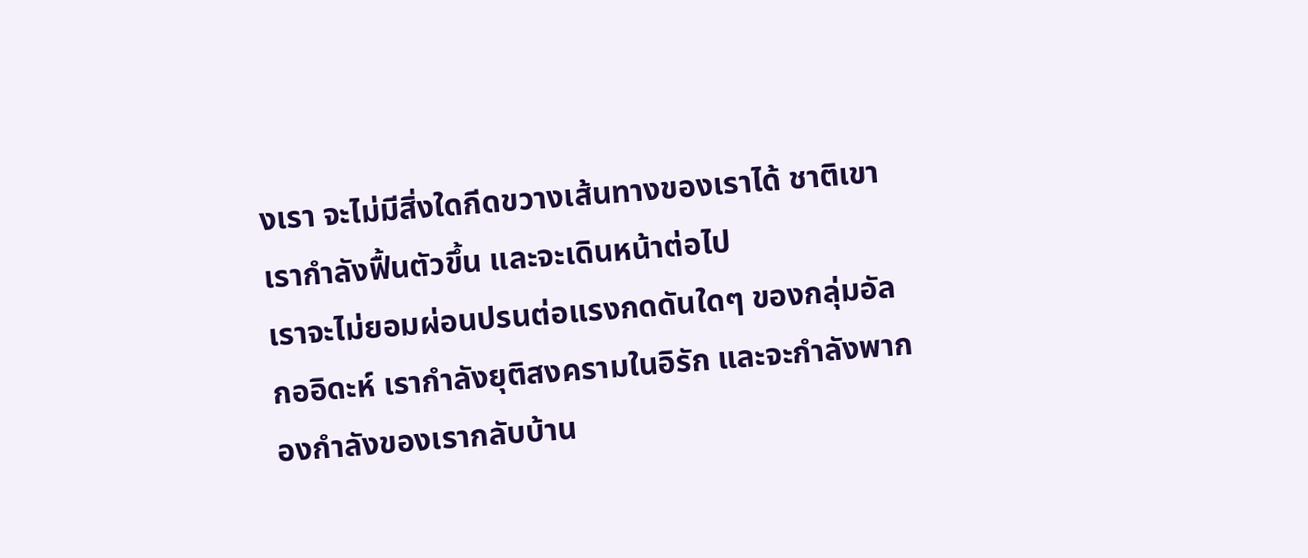งเรา จะไม่มีสิ่งใดกีดขวางเส้นทางของเราได้ ชาติเขาเรากำลังฟื้นตัวขึ้น และจะเดินหน้าต่อไป
เราจะไม่ยอมผ่อนปรนต่อแรงกดดันใดๆ ของกลุ่มอัลกออิดะห์ เรากำลังยุติสงครามในอิรัก และจะกำลังพากองกำลังของเรากลับบ้าน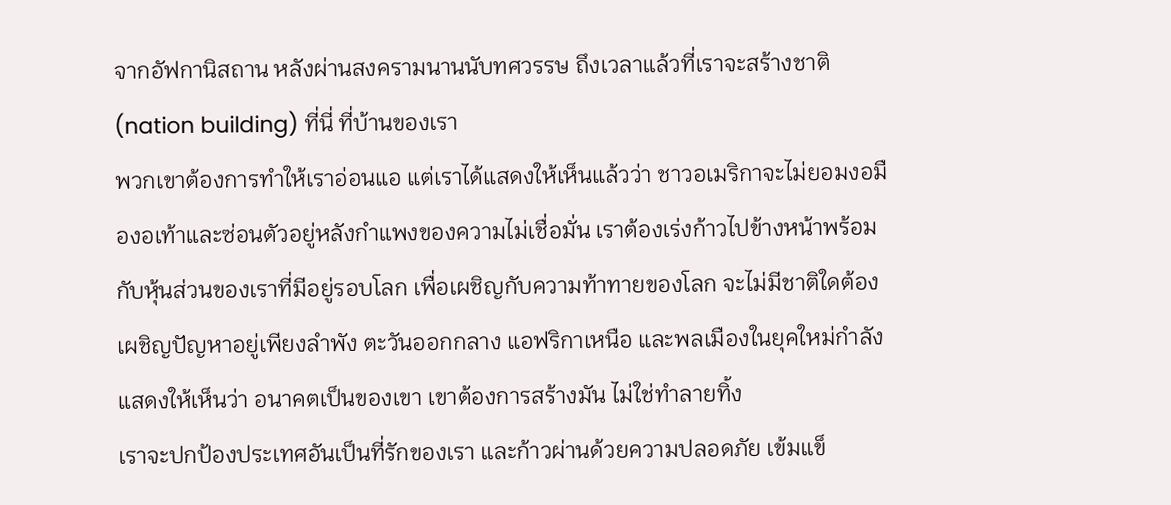จากอัฟกานิสถาน หลังผ่านสงครามนานนับทศวรรษ ถึงเวลาแล้วที่เราจะสร้างชาติ (nation building) ที่นี่ ที่บ้านของเรา
พวกเขาต้องการทำให้เราอ่อนแอ แต่เราได้แสดงให้เห็นแล้วว่า ชาวอเมริกาจะไม่ยอมงอมืองอเท้าและซ่อนตัวอยู่หลังกำแพงของความไม่เชื่อมั่น เราต้องเร่งก้าวไปข้างหน้าพร้อมกับหุ้นส่วนของเราที่มีอยู่รอบโลก เพื่อเผชิญกับความท้าทายของโลก จะไม่มีชาติใดต้องเผชิญปัญหาอยู่เพียงลำพัง ตะวันออกกลาง แอฟริกาเหนือ และพลเมืองในยุคใหม่กำลังแสดงให้เห็นว่า อนาคตเป็นของเขา เขาต้องการสร้างมัน ไม่ใช่ทำลายทิ้ง
เราจะปกป้องประเทศอันเป็นที่รักของเรา และก้าวผ่านด้วยความปลอดภัย เข้มแข็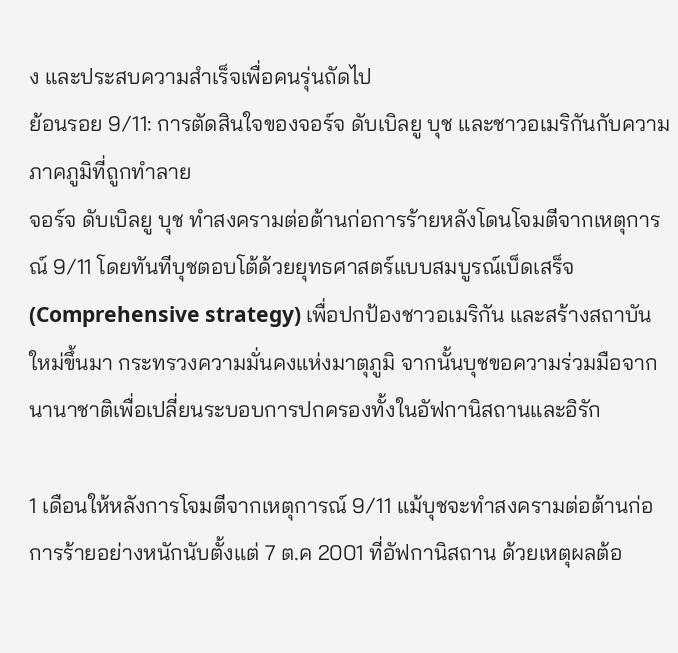ง และประสบความสำเร็จเพื่อคนรุ่นถัดไป
ย้อนรอย 9/11: การตัดสินใจของจอร์จ ดับเบิลยู บุช และชาวอเมริกันกับความภาคภูมิที่ถูกทำลาย
จอร์จ ดับเบิลยู บุช ทำสงครามต่อต้านก่อการร้ายหลังโดนโจมตีจากเหตุการณ์ 9/11 โดยทันทีบุชตอบโต้ด้วยยุทธศาสตร์แบบสมบูรณ์เบ็ดเสร็จ (Comprehensive strategy) เพื่อปกป้องชาวอเมริกัน และสร้างสถาบันใหม่ขึ้นมา กระทรวงความมั่นคงแห่งมาตุภูมิ จากนั้นบุชขอความร่วมมือจากนานาชาติเพื่อเปลี่ยนระบอบการปกครองทั้งในอัฟกานิสถานและอิรัก

1 เดือนให้หลังการโจมตีจากเหตุการณ์ 9/11 แม้บุชจะทำสงครามต่อต้านก่อการร้ายอย่างหนักนับตั้งแต่ 7 ต.ค 2001 ที่อัฟกานิสถาน ด้วยเหตุผลต้อ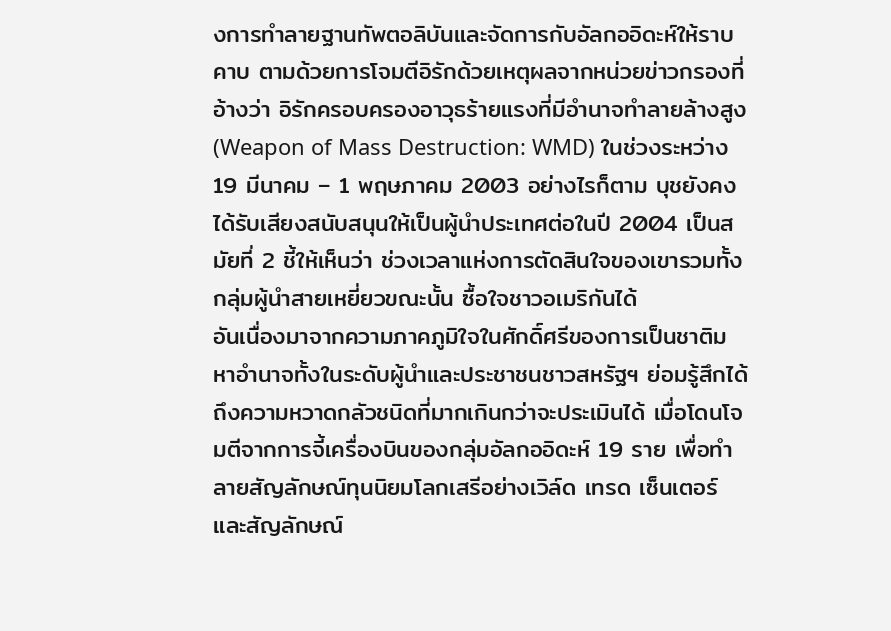งการทำลายฐานทัพตอลิบันและจัดการกับอัลกออิดะห์ให้ราบคาบ ตามด้วยการโจมตีอิรักด้วยเหตุผลจากหน่วยข่าวกรองที่อ้างว่า อิรักครอบครองอาวุธร้ายแรงที่มีอำนาจทำลายล้างสูง (Weapon of Mass Destruction: WMD) ในช่วงระหว่าง 19 มีนาคม – 1 พฤษภาคม 2003 อย่างไรก็ตาม บุชยังคงได้รับเสียงสนับสนุนให้เป็นผู้นำประเทศต่อในปี 2004 เป็นสมัยที่ 2 ชี้ให้เห็นว่า ช่วงเวลาแห่งการตัดสินใจของเขารวมทั้งกลุ่มผู้นำสายเหยี่ยวขณะนั้น ซื้อใจชาวอเมริกันได้
อันเนื่องมาจากความภาคภูมิใจในศักดิ์ศรีของการเป็นชาติมหาอำนาจทั้งในระดับผู้นำและประชาชนชาวสหรัฐฯ ย่อมรู้สึกได้ถึงความหวาดกลัวชนิดที่มากเกินกว่าจะประเมินได้ เมื่อโดนโจมตีจากการจี้เครื่องบินของกลุ่มอัลกออิดะห์ 19 ราย เพื่อทำลายสัญลักษณ์ทุนนิยมโลกเสรีอย่างเวิล์ด เทรด เซ็นเตอร์ และสัญลักษณ์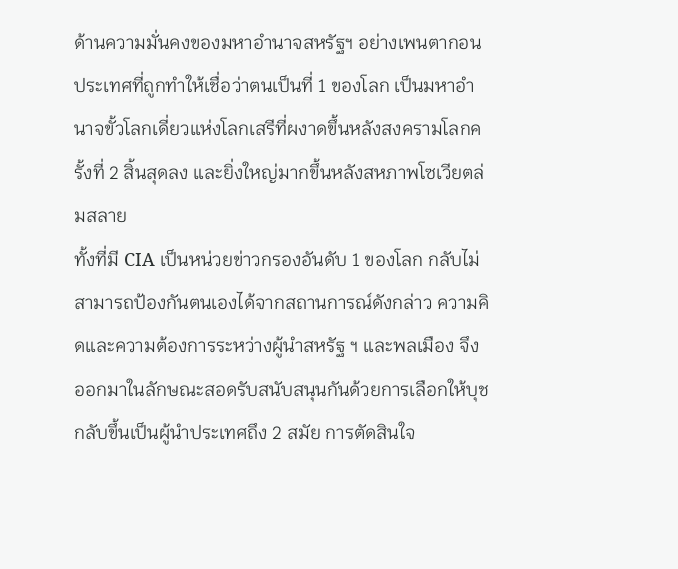ด้านความมั่นคงของมหาอำนาจสหรัฐฯ อย่างเพนตากอน ประเทศที่ถูกทำให้เชื่อว่าตนเป็นที่ 1 ของโลก เป็นมหาอำนาจขั้วโลกเดี่ยวแห่งโลกเสรีที่ผงาดขึ้นหลังสงครามโลกครั้งที่ 2 สิ้นสุดลง และยิ่งใหญ่มากขึ้นหลังสหภาพโซเวียตล่มสลาย
ทั้งที่มี CIA เป็นหน่วยข่าวกรองอันดับ 1 ของโลก กลับไม่สามารถป้องกันตนเองได้จากสถานการณ์ดังกล่าว ความคิดและความต้องการระหว่างผู้นำสหรัฐ ฯ และพลเมือง จึงออกมาในลักษณะสอดรับสนับสนุนกันด้วยการเลือกให้บุช กลับขึ้นเป็นผู้นำประเทศถึง 2 สมัย การตัดสินใจ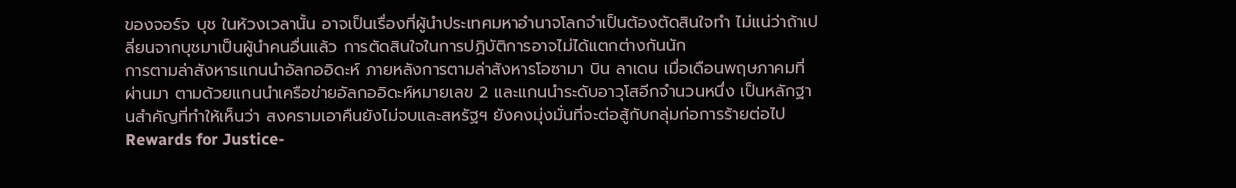ของจอร์จ บุช ในห้วงเวลานั้น อาจเป็นเรื่องที่ผู้นำประเทศมหาอำนาจโลกจำเป็นต้องตัดสินใจทำ ไม่แน่ว่าถ้าเปลี่ยนจากบุชมาเป็นผู้นำคนอื่นแล้ว การตัดสินใจในการปฏิบัติการอาจไม่ได้แตกต่างกันนัก
การตามล่าสังหารแกนนำอัลกออิดะห์ ภายหลังการตามล่าสังหารโอซามา บิน ลาเดน เมื่อเดือนพฤษภาคมที่ผ่านมา ตามด้วยแกนนำเครือข่ายอัลกออิดะห์หมายเลข 2 และแกนนำระดับอาวุโสอีกจำนวนหนึ่ง เป็นหลักฐานสำคัญที่ทำให้เห็นว่า สงครามเอาคืนยังไม่จบและสหรัฐฯ ยังคงมุ่งมั่นที่จะต่อสู้กับกลุ่มก่อการร้ายต่อไป
Rewards for Justice-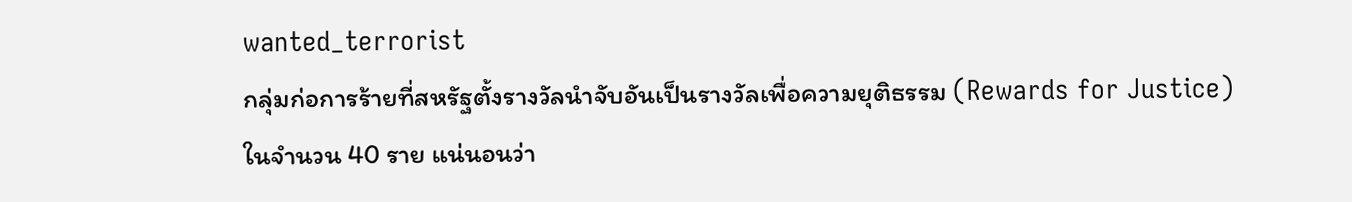wanted_terrorist
กลุ่มก่อการร้ายที่สหรัฐตั้งรางวัลนำจับอันเป็นรางวัลเพื่อความยุติธรรม (Rewards for Justice) ในจำนวน 40 ราย แน่นอนว่า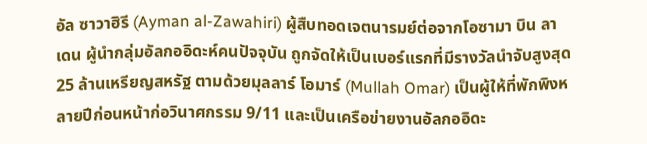อัล ซาวาฮิรี (Ayman al-Zawahiri) ผู้สืบทอดเจตนารมย์ต่อจากโอซามา บิน ลาเดน ผู้นำกลุ่มอัลกออิดะห์คนปัจจุบัน ถูกจัดให้เป็นเบอร์แรกที่มีรางวัลนำจับสูงสุด 25 ล้านเหรียญสหรัฐ ตามด้วยมุลลาร์ โอมาร์ (Mullah Omar) เป็นผู้ให้ที่พักพิงหลายปีก่อนหน้าก่อวินาศกรรม 9/11 และเป็นเครือข่ายงานอัลกออิดะ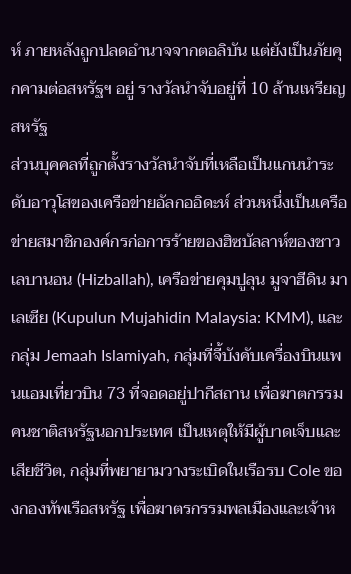ห์ ภายหลังถูกปลดอำนาจจากตอลิบัน แต่ยังเป็นภัยคุกคามต่อสหรัฐฯ อยู่ รางวัลนำจับอยู่ที่ 10 ล้านเหรียญสหรัฐ
ส่วนบุคคลที่ถูกตั้งรางวัลนำจับที่เหลือเป็นแกนนำระดับอาวุโสของเครือข่ายอัลกออิดะห์ ส่วนหนึ่งเป็นเครือข่ายสมาชิกองค์กรก่อการร้ายของฮิซบัลลาห์ของชาวเลบานอน (Hizballah), เครือข่ายคุมปูลุน มูจาฮีดิน มาเลเซีย (Kupulun Mujahidin Malaysia: KMM), และกลุ่ม Jemaah Islamiyah, กลุ่มที่จี้บังคับเครื่องบินแพนแอมเที่ยวบิน 73 ที่จอดอยู่ปากีสถาน เพื่อฆาตกรรมคนชาติสหรัฐนอกประเทศ เป็นเหตุให้มีผู้บาดเจ็บและเสียชีวิต, กลุ่มที่พยายามวางระเบิดในเรือรบ Cole ของกองทัพเรือสหรัฐ เพื่อฆาตรกรรมพลเมืองและเจ้าห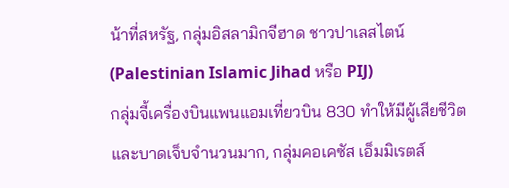น้าที่สหรัฐ, กลุ่มอิสลามิกจีฮาด ชาวปาเลสไตน์ (Palestinian Islamic Jihad หรือ PIJ)
กลุ่มจี้เครื่องบินแพนแอมเที่ยวบิน 830 ทำให้มีผู้เสียชีวิตและบาดเจ็บจำนวนมาก, กลุ่มคอเคซัส เอ็มมิเรตส์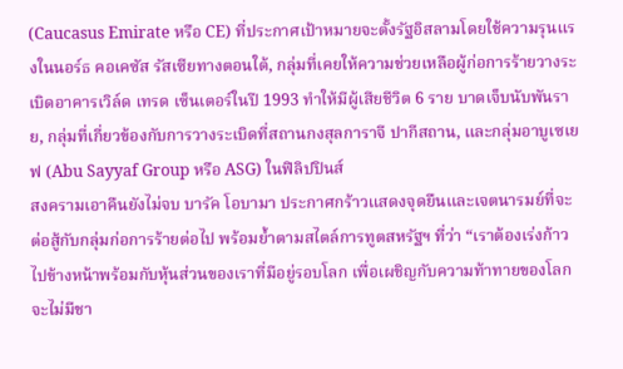(Caucasus Emirate หรือ CE) ที่ประกาศเป้าหมายจะตั้งรัฐอิสลามโดยใช้ความรุนแรงในนอร์ธ คอเคซัส รัสเซียทางตอนใต้, กลุ่มที่เคยให้ความช่วยเหลือผู้ก่อการร้ายวางระเบิดอาคารเวิล์ด เทรด เซ็นเตอร์ในปี 1993 ทำให้มีผู้เสียชีวิต 6 ราย บาดเจ็บนับพันราย, กลุ่มที่เกี่ยวข้องกับการวางระเบิดที่สถานกงสุลการาจี ปากีสถาน, และกลุ่มอาบูเซเยฟ (Abu Sayyaf Group หรือ ASG) ในฟิลิปปินส์
สงครามเอาคืนยังไม่จบ บารัค โอบามา ประกาศกร้าวแสดงจุดยืนและเจตนารมย์ที่จะต่อสู้กับกลุ่มก่อการร้ายต่อไป พร้อมย้ำตามสไตล์การทูตสหรัฐฯ ที่ว่า “เราต้องเร่งก้าวไปข้างหน้าพร้อมกับหุ้นส่วนของเราที่มีอยู่รอบโลก เพื่อเผชิญกับความท้าทายของโลก จะไม่มีชา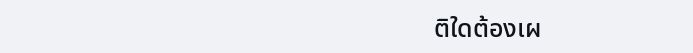ติใดต้องเผ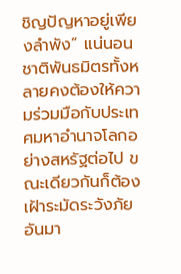ชิญปัญหาอยู่เพียงลำพัง” แน่นอน ชาติพันธมิตรทั้งหลายคงต้องให้ความร่วมมือกับประเทศมหาอำนาจโลกอย่างสหรัฐต่อไป ขณะเดียวกันก็ต้องเฝ้าระมัดระวังภัยอันมา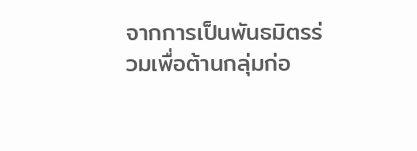จากการเป็นพันธมิตรร่วมเพื่อต้านกลุ่มก่อ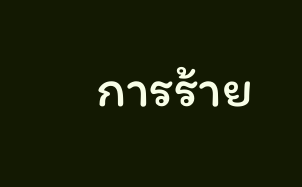การร้าย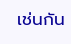เช่นกัน